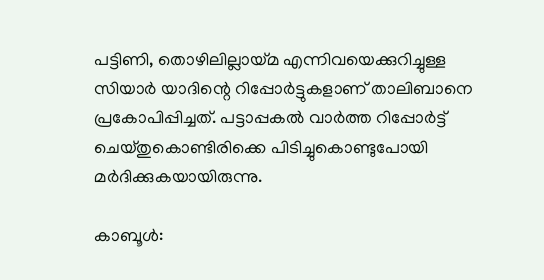പട്ടിണി, തൊഴിലില്ലായ്മ എന്നിവയെക്കുറിച്ചുള്ള സിയാർ യാദിന്റെ റിപ്പോർട്ടുകളാണ് താലിബാനെ പ്രകോപിപ്പിച്ചത്. പട്ടാപ്പകൽ വാർത്ത റിപ്പോർട്ട് ചെയ്തുകൊണ്ടിരിക്കെ പിടിച്ചുകൊണ്ടുപോയി മർദിക്കുകയായിരുന്നു.

കാബൂൾ: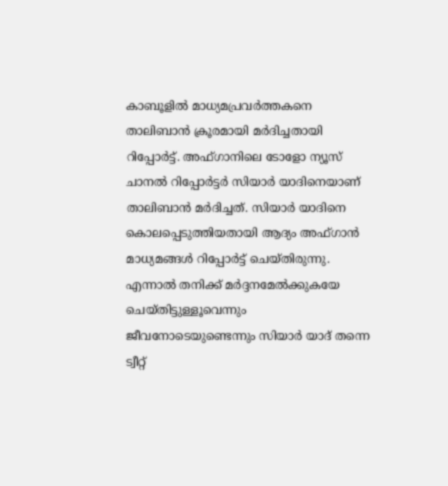കാബൂളിൽ മാധ്യമപ്രവർത്തകനെ താലിബാൻ ക്രൂരമായി മർദിച്ചതായി റിപ്പോർട്ട്. അഫ്ഗാനിലെ ടോളോ ന്യൂസ് ചാനൽ റിപ്പോർട്ടർ സിയാർ യാദിനെയാണ് താലിബാൻ മർദിച്ചത്. സിയാർ യാദിനെ കൊലപ്പെടുത്തിയതായി ആദ്യം അഫ്ഗാൻ മാധ്യമങ്ങൾ റിപ്പോർട്ട് ചെയ്തിരുന്നു. എന്നാൽ തനിക്ക് മർദ്ദനമേൽക്കുകയേ ചെയ്തിട്ടുള്ളൂവെന്നും ജീവനോടെയുണ്ടെന്നും സിയാർ യാദ് തന്നെ ട്വീറ്റ്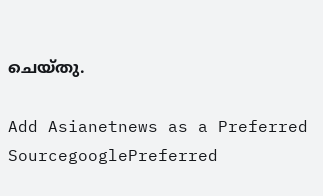ചെയ്തു.

Add Asianetnews as a Preferred SourcegooglePreferred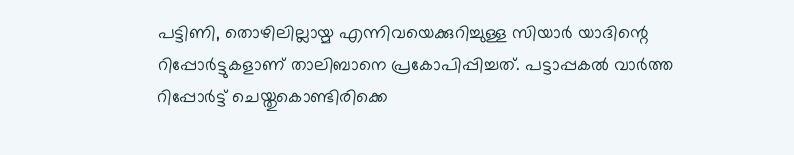പട്ടിണി, തൊഴിലില്ലായ്മ എന്നിവയെക്കുറിച്ചുള്ള സിയാർ യാദിന്റെ റിപ്പോർട്ടുകളാണ് താലിബാനെ പ്രകോപിപ്പിച്ചത്. പട്ടാപ്പകൽ വാർത്ത റിപ്പോർട്ട് ചെയ്തുകൊണ്ടിരിക്കെ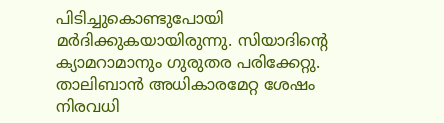പിടിച്ചുകൊണ്ടുപോയി മർദിക്കുകയായിരുന്നു. സിയാദിന്റെ ക്യാമറാമാനും ഗുരുതര പരിക്കേറ്റു. താലിബാൻ അധികാരമേറ്റ ശേഷം നിരവധി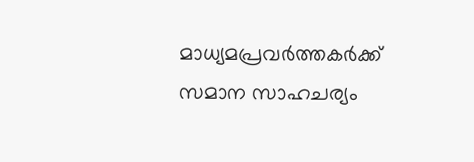മാധ്യമപ്രവർത്തകർക്ക് സമാന സാഹചര്യം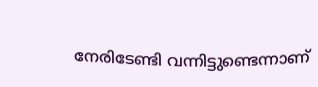നേരിടേണ്ടി വന്നിട്ടുണ്ടെന്നാണ്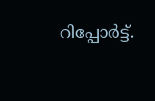റിപ്പോർട്ട്.